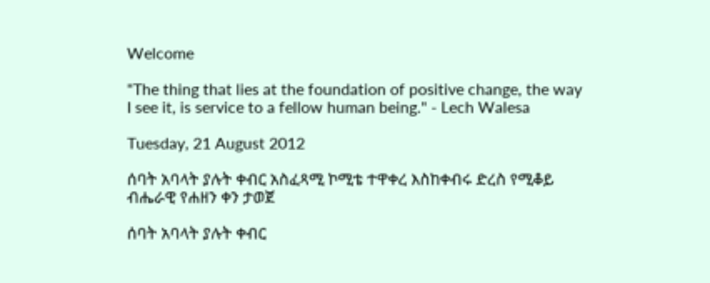Welcome

"The thing that lies at the foundation of positive change, the way I see it, is service to a fellow human being." - Lech Walesa

Tuesday, 21 August 2012

ሰባት አባላት ያሉት ቀብር አስፈጻሚ ኮሚቴ ተዋቀረ እስከቀብሩ ድረስ የሚቆይ ብሔራዊ የሐዘን ቀን ታወጀ

ሰባት አባላት ያሉት ቀብር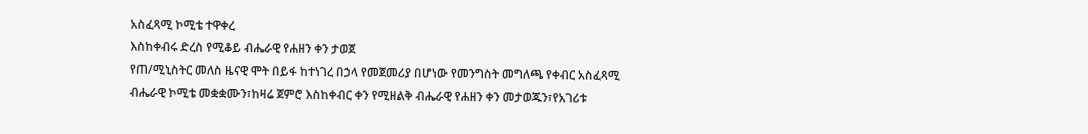አስፈጻሚ ኮሚቴ ተዋቀረ
እስከቀብሩ ድረስ የሚቆይ ብሔራዊ የሐዘን ቀን ታወጀ
የጠ/ሚኒስትር መለስ ዜናዊ ሞት በይፋ ከተነገረ በኃላ የመጀመሪያ በሆነው የመንግስት መግለጫ የቀብር አስፈጻሚ ብሔራዊ ኮሚቴ መቋቋሙን፣ከዛሬ ጀምሮ እስከቀብር ቀን የሚዘልቅ ብሔራዊ የሐዘን ቀን መታወጁን፣የአገሪቱ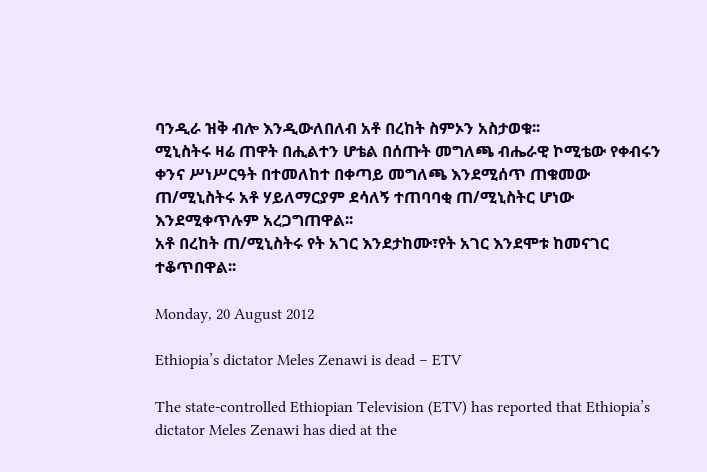ባንዲራ ዝቅ ብሎ እንዲውለበለብ አቶ በረከት ስምኦን አስታወቁ፡፡
ሚኒስትሩ ዛሬ ጠዋት በሒልተን ሆቴል በሰጡት መግለጫ ብሔራዊ ኮሚቴው የቀብሩን ቀንና ሥነሥርዓት በተመለከተ በቀጣይ መግለጫ እንደሚሰጥ ጠቁመው ጠ/ሚኒስትሩ አቶ ሃይለማርያም ደሳለኝ ተጠባባቂ ጠ/ሚኒስትር ሆነው እንደሚቀጥሉም አረጋግጠዋል፡፡
አቶ በረከት ጠ/ሚኒስትሩ የት አገር እንደታከሙ፣የት አገር እንደሞቱ ከመናገር ተቆጥበዋል፡፡

Monday, 20 August 2012

Ethiopia’s dictator Meles Zenawi is dead – ETV

The state-controlled Ethiopian Television (ETV) has reported that Ethiopia’s dictator Meles Zenawi has died at the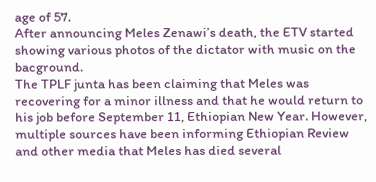age of 57.
After announcing Meles Zenawi’s death, the ETV started showing various photos of the dictator with music on the bacground.
The TPLF junta has been claiming that Meles was recovering for a minor illness and that he would return to his job before September 11, Ethiopian New Year. However, multiple sources have been informing Ethiopian Review and other media that Meles has died several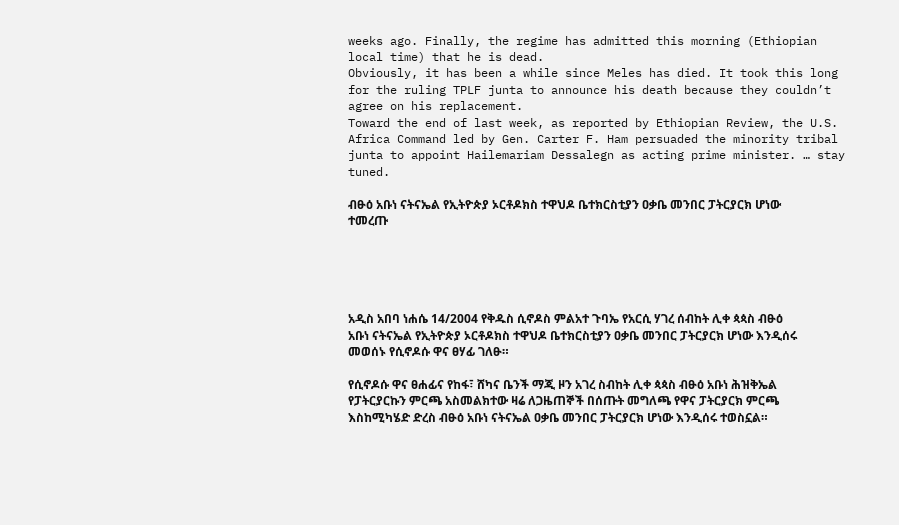weeks ago. Finally, the regime has admitted this morning (Ethiopian local time) that he is dead.
Obviously, it has been a while since Meles has died. It took this long for the ruling TPLF junta to announce his death because they couldn’t agree on his replacement.
Toward the end of last week, as reported by Ethiopian Review, the U.S. Africa Command led by Gen. Carter F. Ham persuaded the minority tribal junta to appoint Hailemariam Dessalegn as acting prime minister. … stay tuned.

ብፁዕ አቡነ ናትናኤል የኢትዮጵያ ኦርቶዶክስ ተዋህዶ ቤተክርስቲያን ዐቃቤ መንበር ፓትርያርክ ሆነው ተመረጡ





አዲስ አበባ ነሐሴ 14/2004 የቅዱስ ሲኖዶስ ምልአተ ጉባኤ የአርሲ ሃገረ ሰብከት ሊቀ ጳጳስ ብፁዕ አቡነ ናትናኤል የኢትዮጵያ ኦርቶዶክስ ተዋህዶ ቤተክርስቲያን ዐቃቤ መንበር ፓትርያርክ ሆነው እንዲሰሩ መወሰኑ የሲኖዶሱ ዋና ፀሃፊ ገለፁ።

የሲኖዶሱ ዋና ፀሐፊና የከፋ፣ ሸካና ቤንች ማጂ ዞን አገረ ስብከት ሊቀ ጳጳስ ብፁዕ አቡነ ሕዝቅኤል የፓትርያርኩን ምርጫ አስመልክተው ዛሬ ለጋዜጠኞች በሰጡት መግለጫ የዋና ፓትርያርክ ምርጫ እስከሚካሄድ ድረስ ብፁዕ አቡነ ናትናኤል ዐቃቤ መንበር ፓትርያርክ ሆነው እንዲሰሩ ተወስኗል።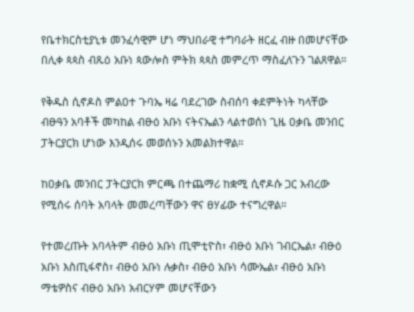የቤተክርስቲያኒቱ መንፈሳዊም ሆነ ማህበራዊ ተግባራት ዘርፈ ብዙ በመሆናቸው በሊቀ ጳጳስ ብጹዕ አቡነ ጳውሎስ ምትክ ጳጳስ መምረጥ ማስፈለጉን ገልጸዋል።

የቅዱስ ሲኖዶስ ምልዐተ ጉባኤ ዛሬ ባደረገው ስብሰባ ቀደምትነት ካላቸው ብፁዓን አባቶች መካከል ብፁዕ አቡነ ናትናኤልን ላልተወሰነ ጊዜ ዐቃቤ መንበር ፓትርያርክ ሆነው እንዲሰሩ መወሰኑን አመልክተዋል።

ከዐቃቤ መንበር ፓትርያርክ ምርጫ በተጨማሪ ከቋሚ ሲኖዶሱ ጋር አብረው የሚሰሩ ሰባት አባላት መመረጣቸውን ዋና ፀሃፊው ተናግረዋል።

የተመረጡት አባላትም ብፁዕ አቡነ ጢሞቲዮስ፣ ብፁዕ አቡነ ገብርኤል፣ ብፁዕ አቡነ እስጢፋኖስ፣ ብፁዕ አቡነ ሉቃስ፣ ብፁዕ አቡነ ሳሙኤል፣ ብፁዕ አቡነ ማቴዎስና ብፁዕ አቡነ አብርሃም መሆናቸውን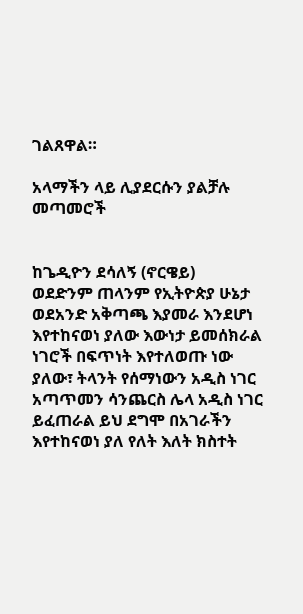ገልጸዋል።

አላማችን ላይ ሊያደርሱን ያልቻሉ መጣመሮች


ከጌዲዮን ደሳለኝ (ኖርዌይ)
ወደድንም ጠላንም የኢትዮጵያ ሁኔታ ወደአንድ አቅጣጫ እያመራ እንደሆነ እየተከናወነ ያለው እውነታ ይመሰክራል ነገሮች በፍጥነት እየተለወጡ ነው ያለው፣ ትላንት የሰማነውን አዲስ ነገር አጣጥመን ሳንጨርስ ሌላ አዲስ ነገር ይፈጠራል ይህ ደግሞ በአገራችን እየተከናወነ ያለ የለት እለት ክስተት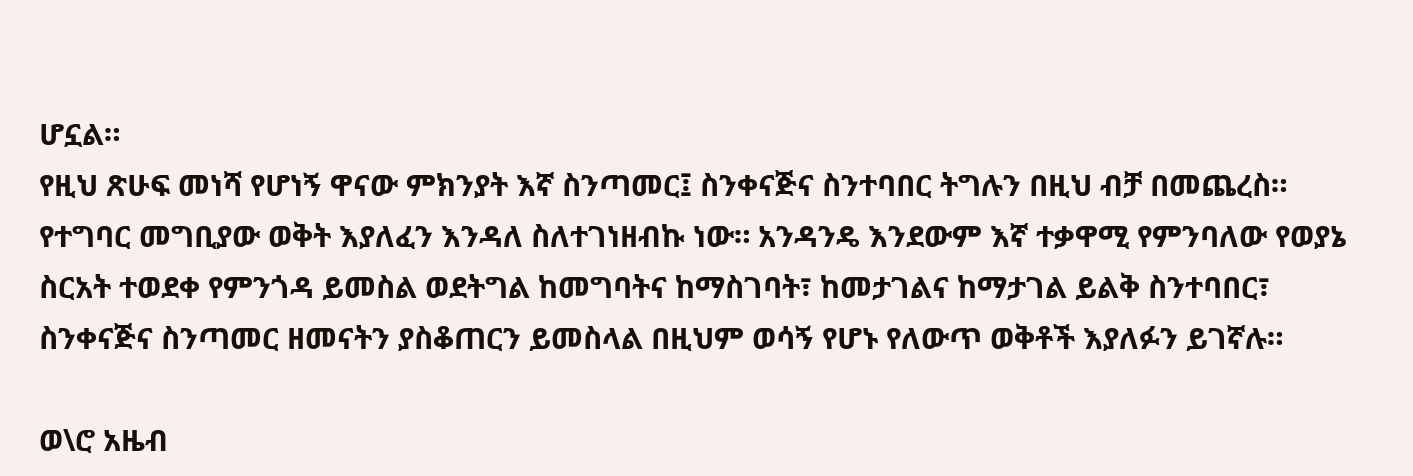ሆኗል።
የዚህ ጽሁፍ መነሻ የሆነኝ ዋናው ምክንያት እኛ ስንጣመር፤ ስንቀናጅና ስንተባበር ትግሉን በዚህ ብቻ በመጨረስ። የተግባር መግቢያው ወቅት እያለፈን እንዳለ ስለተገነዘብኩ ነው። አንዳንዴ እንደውም እኛ ተቃዋሚ የምንባለው የወያኔ ስርአት ተወደቀ የምንጎዳ ይመስል ወደትግል ከመግባትና ከማስገባት፣ ከመታገልና ከማታገል ይልቅ ስንተባበር፣ ስንቀናጅና ስንጣመር ዘመናትን ያስቆጠርን ይመስላል በዚህም ወሳኝ የሆኑ የለውጥ ወቅቶች እያለፉን ይገኛሉ።

ወ\ሮ አዜብ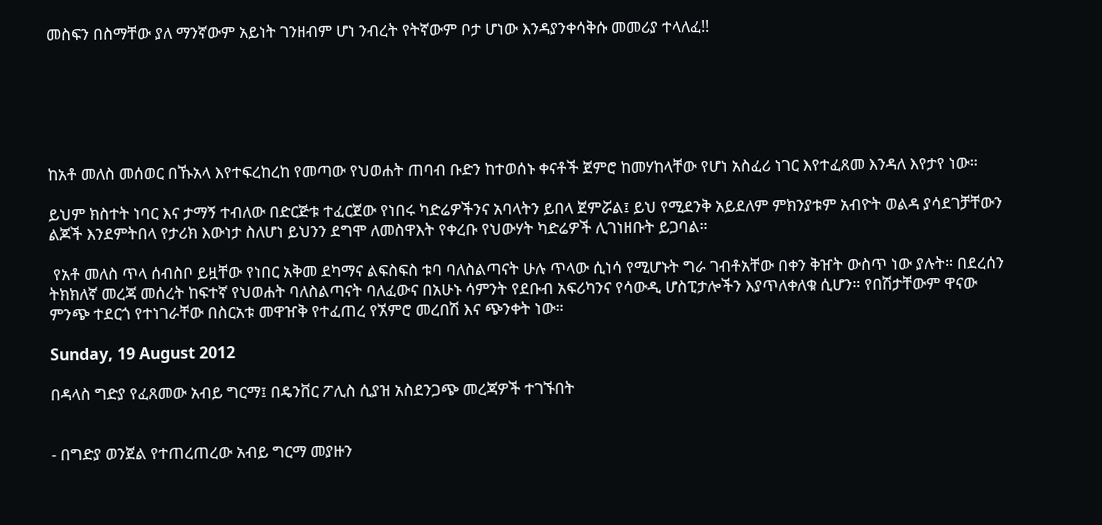መስፍን በስማቸው ያለ ማንኛውም አይነት ገንዘብም ሆነ ንብረት የትኛውም ቦታ ሆነው እንዳያንቀሳቅሱ መመሪያ ተላለፈ!!






ከአቶ መለስ መሰወር በኹአላ እየተፍረከረከ የመጣው የህወሐት ጠባብ ቡድን ከተወሰኑ ቀናቶች ጀምሮ ከመሃከላቸው የሆነ አስፈሪ ነገር እየተፈጸመ እንዳለ እየታየ ነው።

ይህም ክስተት ነባር እና ታማኝ ተብለው በድርጅቱ ተፈርጀው የነበሩ ካድሬዎችንና አባላትን ይበላ ጀምሯል፤ ይህ የሚደንቅ አይደለም ምክንያቱም አብዮት ወልዳ ያሳደገቻቸውን ልጆች እንደምትበላ የታሪክ እውነታ ስለሆነ ይህንን ደግሞ ለመስዋእት የቀረቡ የህውሃት ካድሬዎች ሊገነዘቡት ይጋባል።

 የአቶ መለስ ጥላ ሰብስቦ ይዟቸው የነበር አቅመ ደካማና ልፍስፍስ ቱባ ባለስልጣናት ሁሉ ጥላው ሲነሳ የሚሆኑት ግራ ገብቶአቸው በቀን ቅዠት ውስጥ ነው ያሉት። በደረሰን ትክክለኛ መረጃ መሰረት ከፍተኛ የህወሐት ባለስልጣናት ባለፈውና በአሁኑ ሳምንት የደቡብ አፍሪካንና የሳውዲ ሆስፒታሎችን እያጥለቀለቁ ሲሆን። የበሽታቸውም ዋናው ምንጭ ተደርጎ የተነገራቸው በስርአቱ መዋዠቅ የተፈጠረ የኧምሮ መረበሽ እና ጭንቀት ነው።

Sunday, 19 August 2012

በዳላስ ግድያ የፈጸመው አብይ ግርማ፤ በዴንቨር ፖሊስ ሲያዝ አስደንጋጭ መረጃዎች ተገኙበት


- በግድያ ወንጀል የተጠረጠረው አብይ ግርማ መያዙን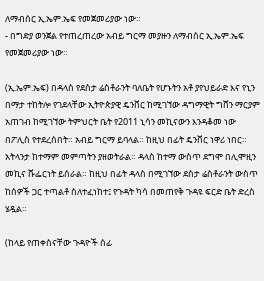ለማብሰር ኢ.ኤም.ኤፍ የመጀመሪያው ነው።
- በግድያ ወንጀል የተጠረጠረው አብይ ግርማ መያዙን ለማብሰር ኢ.ኤም.ኤፍ የመጀመሪያው ነው።

(ኢ.ኤም.ኤፍ) በዳላስ የደስታ ሬስቶራንት ባለቤት የሆኑትን አቶ ያየህይራድ እና የኒን በማታ ተከትሎ የገደላቸው ኢትዮጵያዊ ዴንቨር ከሚገኘው ዳግማዊት ግሸን ማርያም አጠገብ ከሚገኘው ትምህርት ቤት የ2011 ኒሳን መኪናውን እንዳቆመ ነው በፖሊስ የተደረሰበት። አብይ ግርማ ይባላል። ከዚህ በፊት ዴንቨር ነዋሪ ነበር። አትላንታ ከተማም መምጣትን ያዘወትራል። ዳላስ ከተማ ውስጥ ደግሞ በሊሞዚን መኪና ሹፌርነት ይሰራል። ከዚህ በፊት ዳላስ በሚገኘው ደስታ ሬስቶራንት ውስጥ ከሰዎች ጋር ተጣልቶ ስለተፈነከተ፤ የጉዳት ካሳ በመጠየቅ ጉዳዩ ፍርድ ቤት ድረስ ሄዷል።

(ከላይ የጠቀስናቸው ጉዳዮች ሰፊ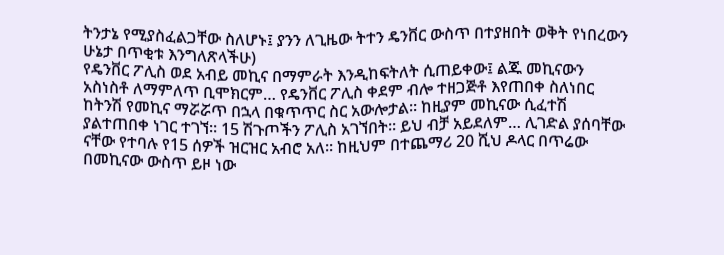ትንታኔ የሚያስፈልጋቸው ስለሆኑ፤ ያንን ለጊዜው ትተን ዴንቨር ውስጥ በተያዘበት ወቅት የነበረውን ሁኔታ በጥቂቱ እንግለጽላችሁ)
የዴንቨር ፖሊስ ወደ አብይ መኪና በማምራት እንዲከፍትለት ሲጠይቀው፤ ልጁ መኪናውን አስነስቶ ለማምለጥ ቢሞክርም… የዴንቨር ፖሊስ ቀደም ብሎ ተዘጋጅቶ እየጠበቀ ስለነበር ከትንሽ የመኪና ማሯሯጥ በኋላ በቁጥጥር ስር አውሎታል። ከዚያም መኪናው ሲፈተሽ ያልተጠበቀ ነገር ተገኘ። 15 ሽጉጦችን ፖሊስ አገኘበት። ይህ ብቻ አይደለም… ሊገድል ያሰባቸው ናቸው የተባሉ የ15 ሰዎች ዝርዝር አብሮ አለ። ከዚህም በተጨማሪ 20 ሺህ ዶላር በጥሬው በመኪናው ውስጥ ይዞ ነው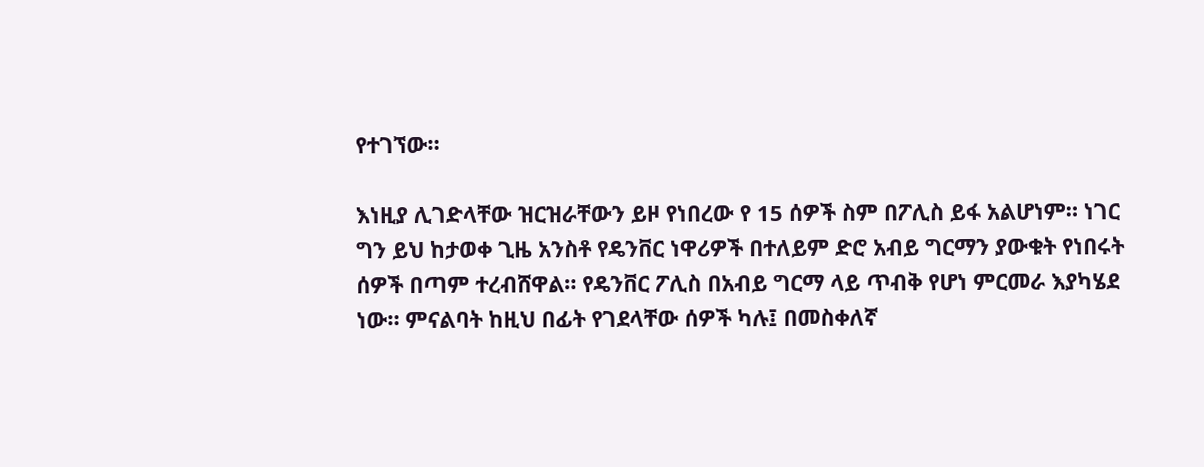የተገኘው።

እነዚያ ሊገድላቸው ዝርዝራቸውን ይዞ የነበረው የ 15 ሰዎች ስም በፖሊስ ይፋ አልሆነም። ነገር ግን ይህ ከታወቀ ጊዜ አንስቶ የዴንቨር ነዋሪዎች በተለይም ድሮ አብይ ግርማን ያውቁት የነበሩት ሰዎች በጣም ተረብሸዋል። የዴንቨር ፖሊስ በአብይ ግርማ ላይ ጥብቅ የሆነ ምርመራ እያካሄደ ነው። ምናልባት ከዚህ በፊት የገደላቸው ሰዎች ካሉ፤ በመስቀለኛ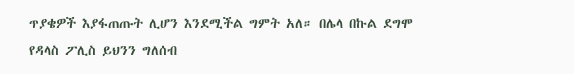ጥያቄዎች እያፋጠጡት ሊሆን እንደሚችል ግምት አለ። በሌላ በኩል ደግሞ የዳላስ ፖሊስ ይህንን ግለሰብ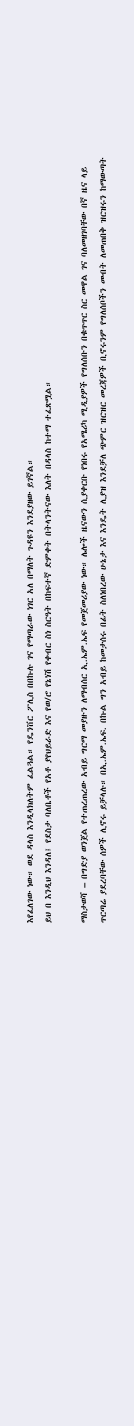እየፈለገው ነው። ወደ ዳላስ እንዲላክለትም ፈልጓል። የዴንቨር ፖሊስ በበኩሉ ገና የማጣራው ነገር አለ በማለት ጉዳዩን እንደያዘው ይገኛል።
ይህ በ እንዲህ እንዳለ፤ የደስታ ባለቤቶች የአቶ ያየህይራድ እና የወ/ሮ የኔነሽ የቀብር ስነ ስርዓት በከፍተኛ ድምቀት በትላንትናው እለት በዳላስ ከተማ ተፈጽሟል።

ማስታወሻ – በግድያ ወንጀል የተጠረጠረው አብይ ግርማ መያዙን ለማብሰር ኢ.ኤም.ኤፍ የመጀመሪያው ነው። ሌሎች ዜናውን ሲያቀርቡ የነበሩ የአሜሪካ ሚዲያዎች የግለሰቡን በቁጥጥር ስር መዋል ገና ባለመዘገባቸው በኛ ዜና ላይ ጥርጣሬ ያደረባቸው ሰዎች ሊኖሩ ይቻላሉ። በኢ.ኤም.ኤፍ. በኩል ግን አብይ ከመታሰሩ በፊት ስለነበረው ሁኔታ እና እንዴት ሊያዝ እንደቻለ ጭምር ዝርዝር መረጃዎች ቢኖሩንም የግለሰቦችን መብት ለመጠበቅ ዝርዝሩን ከማውጣት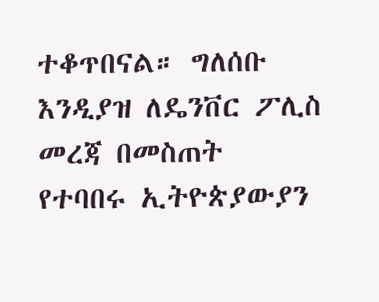ተቆጥበናል። ግለሰቡ እንዲያዝ ለዴንቨር ፖሊስ መረጃ በመስጠት የተባበሩ ኢትዮጵያውያን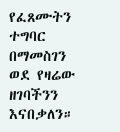የፈጸሙትን ተግባር በማመስገን ወደ የዛሬው ዘገባችንን እናበቃለን።